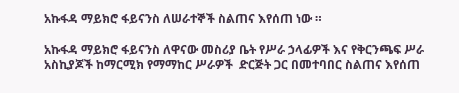አኩፋዳ ማይክሮ ፋይናንስ ለሠራተኞች ስልጠና እየሰጠ ነው ።

አኩፋዳ ማይክሮ ፋይናንስ ለዋናው መስሪያ ቤት የሥራ ኃላፊዎች እና የቅርንጫፍ ሥራ አስኪያጆች ከማርሚክ የማማከር ሥራዎች  ድርጅት ጋር በመተባበር ስልጠና እየሰጠ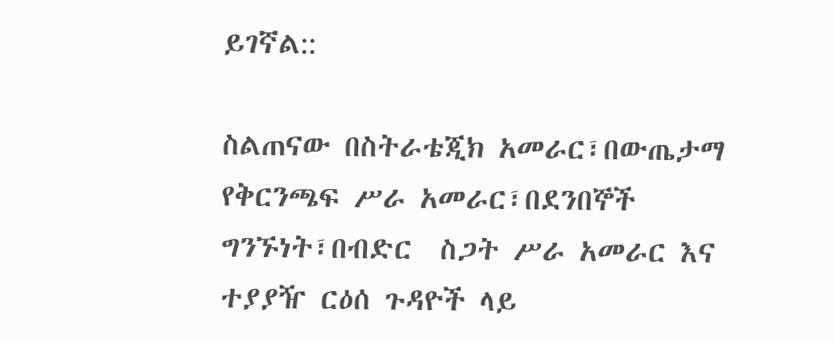ይገኛል::

ስልጠናው በስትራቴጂክ አመራር፣በውጤታማ የቅርንጫፍ ሥራ አመራር፣በደንበኞች ግንኙነት፣በብድር  ስጋት ሥራ አመራር እና ተያያዥ ርዕሰ ጉዳዮች ላይ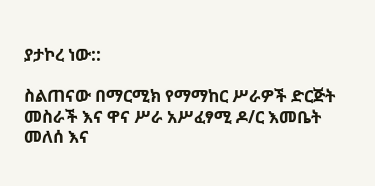ያታኮረ ነው::

ስልጠናው በማርሚክ የማማከር ሥራዎች ድርጅት መስራች እና ዋና ሥራ አሥፈፃሚ ዶ/ር እመቤት መለሰ እና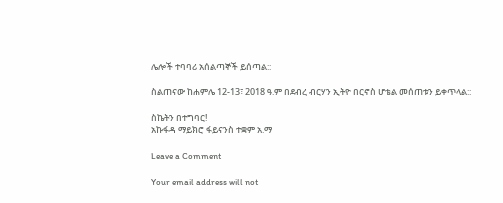ሌሎች ተባባሪ አሰልጣኞች ይሰጣል::

ስልጠናው ከሐምሌ 12-13፣ 2018 ዓ.ም በደብረ ብርሃን ኢትዮ በርኖስ ሆቴል መሰጠቱን ይቀጥላል::

ስኬትን በተግባር!
አኩፋዳ ማይክሮ ፋይናንስ ተቋም አ.ማ

Leave a Comment

Your email address will not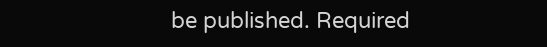be published. Required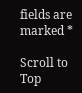fields are marked *

Scroll to Top